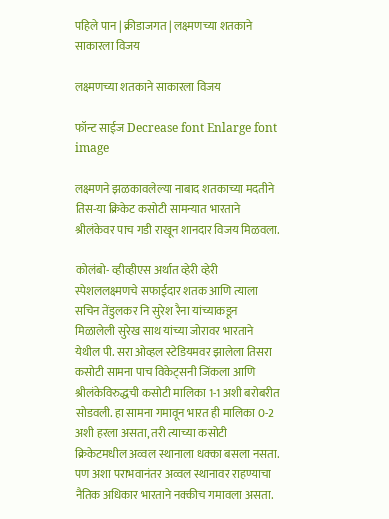पहिले पान | क्रीडाजगत | लक्ष्मणच्या शतकाने साकारला विजय

लक्ष्मणच्या शतकाने साकारला विजय

फॉन्ट साईज Decrease font Enlarge font
image

लक्ष्मणने झळकावलेल्या नाबाद शतकाच्या मदतीने तिस-या क्रिकेट कसोटी सामन्यात भारताने श्रीलंकेवर पाच गडी राखून शानदार विजय मिळवला.

कोलंबो- व्हीव्हीएस अर्थात व्हेरी व्हेरी स्पेशललक्ष्मणचे सफाईदार शतक आणि त्याला सचिन तेंडुलकर नि सुरेश रैना यांच्याकडून मिळालेली सुरेख साथ यांच्या जोरावर भारताने येथील पी. सरा ओव्हल स्टेडियमवर झालेला तिसरा कसोटी सामना पाच विकेट्सनी जिंकला आणि श्रीलंकेविरुद्धची कसोटी मालिका 1-1 अशी बरोबरीत सोडवली. हा सामना गमावून भारत ही मालिका 0-2 अशी हरला असता, तरी त्याच्या कसोटी क्रिकेटमधील अव्वल स्थानाला धक्का बसला नसता. पण अशा पराभवानंतर अव्वल स्थानावर राहण्याचा नैतिक अधिकार भारताने नक्कीच गमावला असता.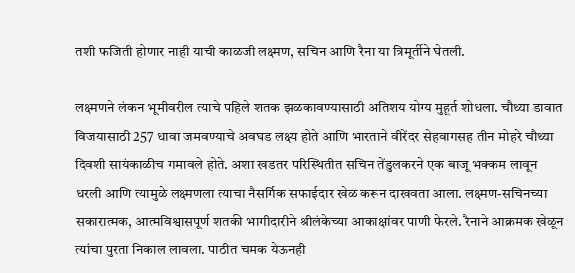तशी फजिती होणार नाही याची काळजी लक्ष्मण, सचिन आणि रैना या त्रिमूर्तीने घेतली.

लक्ष्मणने लंकन भूमीवरील त्याचे पहिले शतक झळकावण्यासाठी अतिशय योग्य मुहूर्त शोधला. चौथ्या डावात विजयासाठी 257 धावा जमवण्याचे अवघड लक्ष्य होते आणि भारताने वीरेंदर सेहवागसह तीन मोहरे चौथ्या दिवशी सायंकाळीच गमावले होते. अशा खडतर परिस्थितीत सचिन तेंडुलकरने एक बाजू भक्कम लावून धरली आणि त्यामुळे लक्ष्मणला त्याचा नैसर्गिक सफाईदार खेळ करून दाखवता आला. लक्ष्मण-सचिनच्या सकारात्मक, आत्मविश्वासपूर्ण शतकी भागीदारीने श्रीलंकेच्या आकाक्षांवर पाणी फेरले. रैनाने आक्रमक खेळून त्यांचा पुरता निकाल लावला. पाठीत चमक येऊनही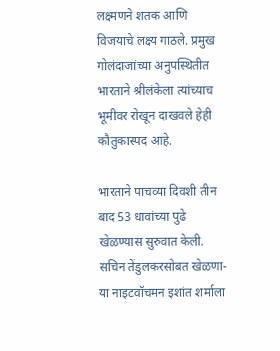लक्ष्मणने शतक आणि विजयाचे लक्ष्य गाठले. प्रमुख गोलंदाजांच्या अनुपस्थितीत भारताने श्रीलंकेला त्यांच्याच भूमीवर रोखून दाखवले हेही कौतुकास्पद आहे.

भारताने पाचव्या दिवशी तीन बाद 53 धावांच्या पुढे खेळण्यास सुरुवात केली. सचिन तेंडुलकरसोबत खेळणा-या नाइटवॉचमन इशांत शर्माला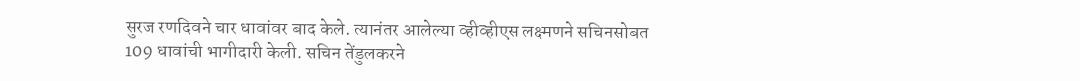सुरज रणदिवने चार धावांवर बाद केले. त्यानंतर आलेल्या व्हीव्हीएस लक्ष्मणने सचिनसोबत 109 धावांची भागीदारी केली. सचिन तेंडुलकरने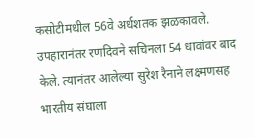कसोटीमधील 56वे अर्धशतक झळकावले. उपहारानंतर रणदिवने सचिनला 54 धावांवर बाद केले. त्यानंतर आलेल्या सुरेश रैनाने लक्ष्मणसह भारतीय संघाला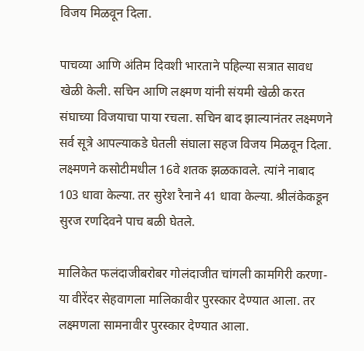विजय मिळवून दिला.

पाचव्या आणि अंतिम दिवशी भारताने पहिल्या सत्रात सावध खेळी केली. सचिन आणि लक्ष्मण यांनी संयमी खेळी करत संघाच्या विजयाचा पाया रचला. सचिन बाद झाल्यानंतर लक्ष्मणने सर्व सूत्रे आपल्याकडे घेतली संघाला सहज विजय मिळवून दिला. लक्ष्मणने कसोटीमधील 16वे शतक झळकावले. त्यांने नाबाद 103 धावा केल्या. तर सुरेश रैनाने 41 धावा केल्या. श्रीलंकेकडून सुरज रणदिवने पाच बळी घेतले.

मालिकेत फलंदाजीबरोबर गोलंदाजीत चांगली कामगिरी करणा-या वीरेंदर सेहवागला मालिकावीर पुरस्कार देण्यात आला. तर लक्ष्मणला सामनावीर पुरस्कार देण्यात आला.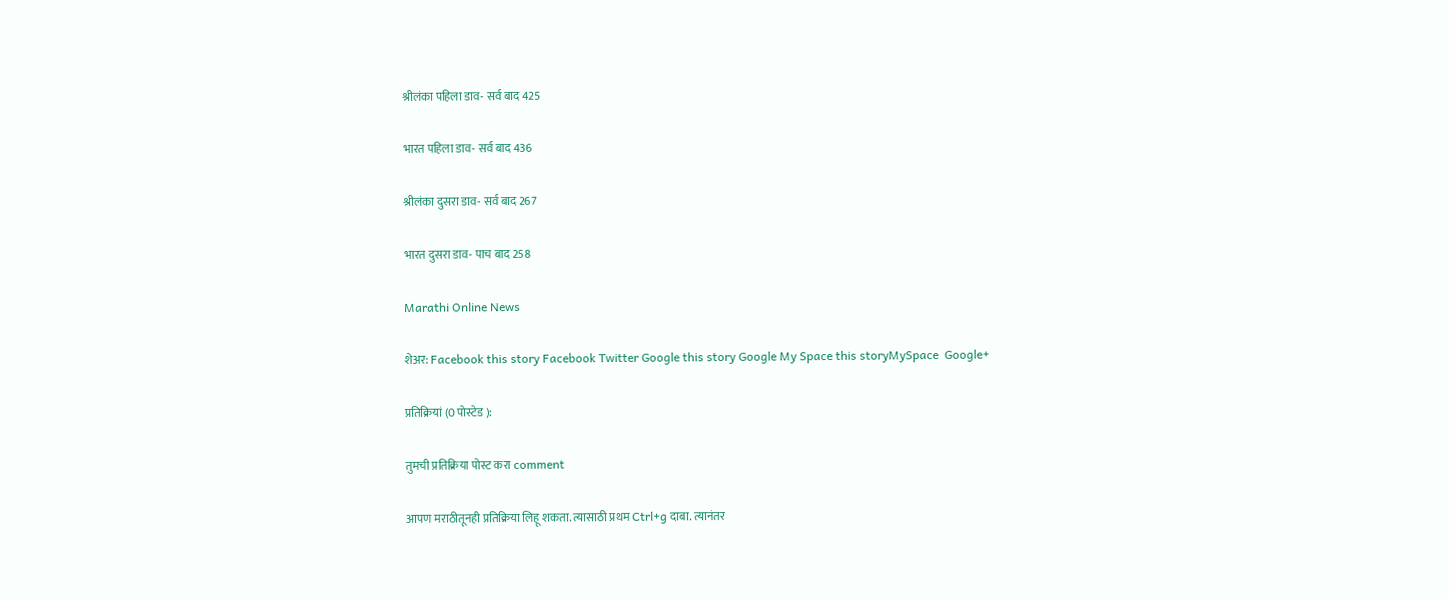श्रीलंका पहिला डाव- सर्व बाद 425

भारत पहिला डाव- सर्व बाद 436

श्रीलंका दुसरा डाव- सर्व बाद 267

भारत दुसरा डाव- पाच बाद 258

Marathi Online News

शेअर: Facebook this story Facebook Twitter Google this story Google My Space this storyMySpace  Google+

प्रतिक्रियां (0 पोस्टेड ):

तुमची प्रतिक्रिया पोस्ट करा comment

आपण मराठीतूनही प्रतिक्रिया लिहू शकता. त्यासाठी प्रथम Ctrl+g दाबा. त्यानंतर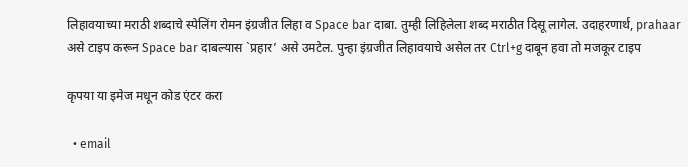लिहावयाच्या मराठी शब्दाचे स्पेलिंग रोमन इंग्रजीत लिहा व Space bar दाबा. तुम्ही लिहिलेला शब्द मराठीत दिसू लागेल. उदाहरणार्थ, prahaar असे टाइप करून Space bar दाबल्यास `प्रहार’ असे उमटेल. पुन्हा इंग्रजीत लिहावयाचे असेल तर Ctrl+g दाबून हवा तो मजकूर टाइप

कृपया या इमेज मधून कोड एंटर करा

  • email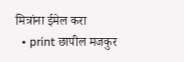मित्रांना ईमेल करा
  • print छापील मजकुर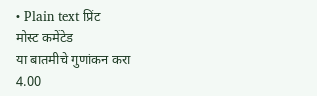• Plain text प्रिंट
मोस्ट कमेंटेड
या बातमीचे गुणांकन करा
4.00